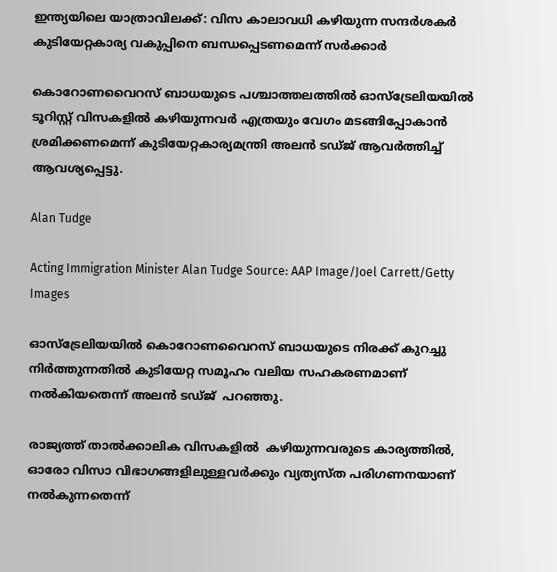ഇന്ത്യയിലെ യാത്രാവിലക്ക്: വിസ കാലാവധി കഴിയുന്ന സന്ദര്‍ശകര്‍ കുടിയേറ്റകാര്യ വകുപ്പിനെ ബന്ധപ്പെടണമെന്ന് സര്‍ക്കാര്‍

കൊറോണവൈറസ് ബാധയുടെ പശ്ചാത്തലത്തില്‍ ഓസ്‌ട്രേലിയയില്‍ ടൂറിസ്റ്റ് വിസകളില്‍ കഴിയുന്നവര്‍ എത്രയും വേഗം മടങ്ങിപ്പോകാന്‍ ശ്രമിക്കണമെന്ന് കുടിയേറ്റകാര്യമന്ത്രി അലന്‍ ടഡ്ജ് ആവര്‍ത്തിച്ച് ആവശ്യപ്പെട്ടു.

Alan Tudge

Acting Immigration Minister Alan Tudge Source: AAP Image/Joel Carrett/Getty Images

ഓസ്‌ട്രേലിയയില്‍ കൊറോണവൈറസ് ബാധയുടെ നിരക്ക് കുറച്ചു നിര്‍ത്തുന്നതില്‍ കുടിയേറ്റ സമൂഹം വലിയ സഹകരണമാണ് നല്‍കിയതെന്ന് അലന്‍ ടഡ്ജ്  പറഞ്ഞു.

രാജ്യത്ത് താല്‍ക്കാലിക വിസകളില്‍  കഴിയുന്നവരുടെ കാര്യത്തില്‍, ഓരോ വിസാ വിഭാഗങ്ങളിലുള്ളവര്‍ക്കും വ്യത്യസ്ത പരിഗണനയാണ് നല്‍കുന്നതെന്ന്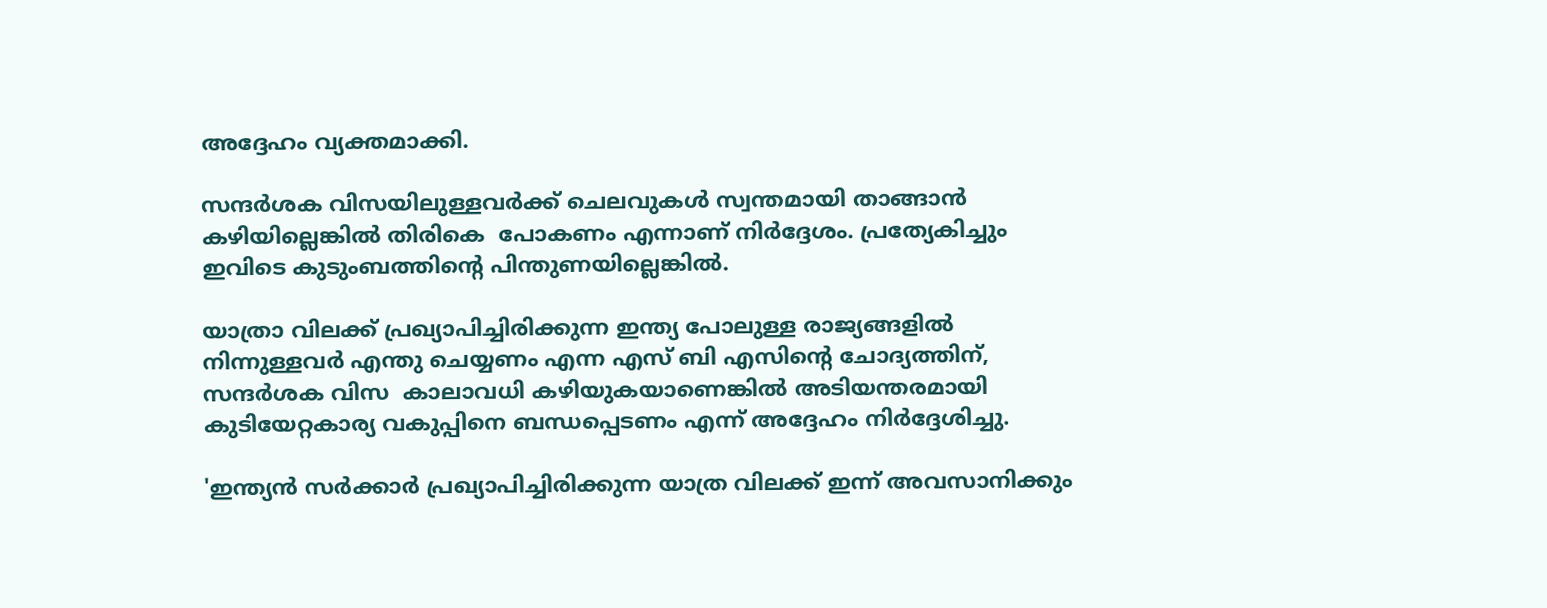അദ്ദേഹം വ്യക്തമാക്കി.

സന്ദര്‍ശക വിസയിലുള്ളവര്‍ക്ക് ചെലവുകള്‍ സ്വന്തമായി താങ്ങാന്‍ കഴിയില്ലെങ്കില്‍ തിരികെ  പോകണം എന്നാണ് നിര്‍ദ്ദേശം. പ്രത്യേകിച്ചും ഇവിടെ കുടുംബത്തിന്റെ പിന്തുണയില്ലെങ്കില്‍.

യാത്രാ വിലക്ക് പ്രഖ്യാപിച്ചിരിക്കുന്ന ഇന്ത്യ പോലുള്ള രാജ്യങ്ങളില്‍ നിന്നുള്ളവര്‍ എന്തു ചെയ്യണം എന്ന എസ് ബി എസിന്റെ ചോദ്യത്തിന്, സന്ദര്‍ശക വിസ  കാലാവധി കഴിയുകയാണെങ്കില്‍ അടിയന്തരമായി കുടിയേറ്റകാര്യ വകുപ്പിനെ ബന്ധപ്പെടണം എന്ന് അദ്ദേഹം നിര്‍ദ്ദേശിച്ചു.

'ഇന്ത്യന്‍ സര്‍ക്കാര്‍ പ്രഖ്യാപിച്ചിരിക്കുന്ന യാത്ര വിലക്ക് ഇന്ന് അവസാനിക്കും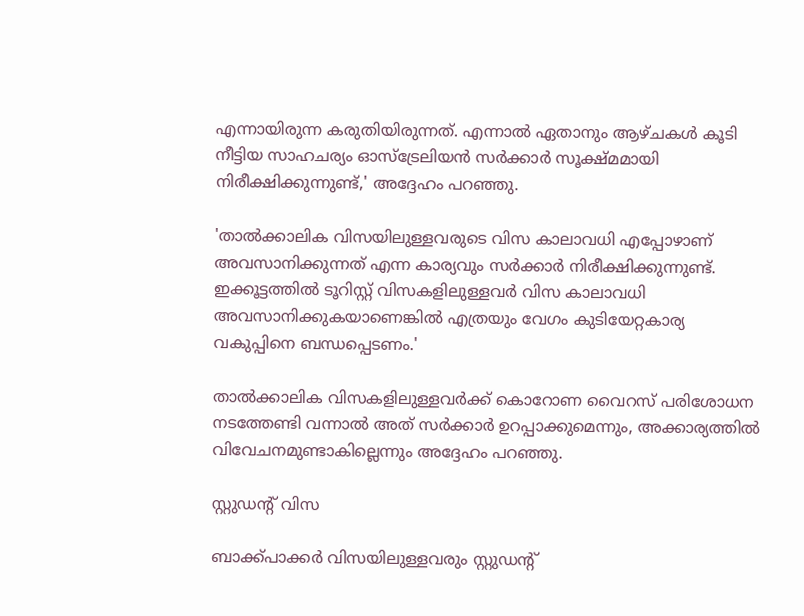എന്നായിരുന്ന കരുതിയിരുന്നത്. എന്നാല്‍ ഏതാനും ആഴ്ചകള്‍ കൂടി നീട്ടിയ സാഹചര്യം ഓസ്‌ട്രേലിയന്‍ സര്‍ക്കാര്‍ സൂക്ഷ്മമായി നിരീക്ഷിക്കുന്നുണ്ട്,' അദ്ദേഹം പറഞ്ഞു.

'താല്‍ക്കാലിക വിസയിലുള്ളവരുടെ വിസ കാലാവധി എപ്പോഴാണ് അവസാനിക്കുന്നത് എന്ന കാര്യവും സര്‍ക്കാര്‍ നിരീക്ഷിക്കുന്നുണ്ട്. ഇക്കൂട്ടത്തില്‍ ടൂറിസ്റ്റ് വിസകളിലുള്ളവര്‍ വിസ കാലാവധി അവസാനിക്കുകയാണെങ്കില്‍ എത്രയും വേഗം കുടിയേറ്റകാര്യ വകുപ്പിനെ ബന്ധപ്പെടണം.'

താല്‍ക്കാലിക വിസകളിലുള്ളവര്‍ക്ക് കൊറോണ വൈറസ് പരിശോധന നടത്തേണ്ടി വന്നാല്‍ അത് സര്‍ക്കാര്‍ ഉറപ്പാക്കുമെന്നും, അക്കാര്യത്തില്‍ വിവേചനമുണ്ടാകില്ലെന്നും അദ്ദേഹം പറഞ്ഞു.

സ്റ്റുഡന്റ് വിസ

ബാക്ക്പാക്കര്‍ വിസയിലുള്ളവരും സ്റ്റുഡന്റ്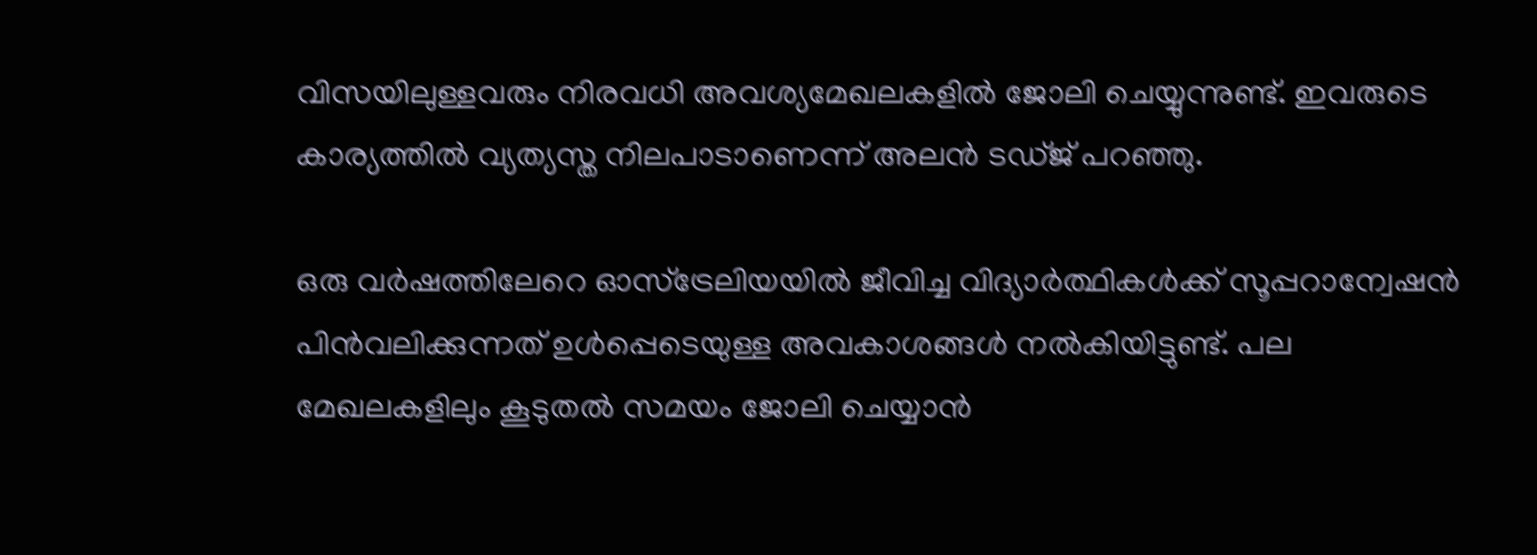വിസയിലുള്ളവരും നിരവധി അവശ്യമേഖലകളില്‍ ജോലി ചെയ്യുന്നുണ്ട്. ഇവരുടെ കാര്യത്തില്‍ വ്യത്യസ്ത നിലപാടാണെന്ന് അലന്‍ ടഡ്ജ് പറഞ്ഞു.

ഒരു വര്‍ഷത്തിലേറെ ഓസ്‌ട്രേലിയയില്‍ ജീവിച്ച വിദ്യാര്‍ത്ഥികള്‍ക്ക് സൂപ്പറാന്വേഷന്‍ പിന്‍വലിക്കുന്നത് ഉള്‍പ്പെടെയുള്ള അവകാശങ്ങള്‍ നല്‍കിയിട്ടുണ്ട്. പല മേഖലകളിലും കൂടുതല്‍ സമയം ജോലി ചെയ്യാന്‍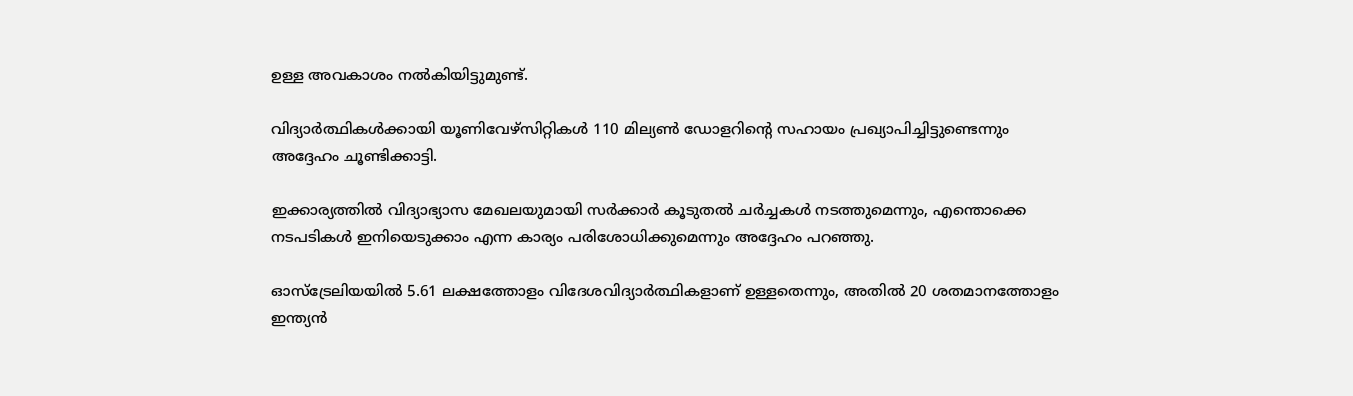ഉള്ള അവകാശം നല്‍കിയിട്ടുമുണ്ട്.

വിദ്യാര്‍ത്ഥികള്‍ക്കായി യൂണിവേഴ്‌സിറ്റികള്‍ 110 മില്യണ്‍ ഡോളറിന്റെ സഹായം പ്രഖ്യാപിച്ചിട്ടുണ്ടെന്നും അദ്ദേഹം ചൂണ്ടിക്കാട്ടി.

ഇക്കാര്യത്തില്‍ വിദ്യാഭ്യാസ മേഖലയുമായി സര്‍ക്കാര്‍ കൂടുതല്‍ ചര്‍ച്ചകള്‍ നടത്തുമെന്നും, എന്തൊക്കെ നടപടികള്‍ ഇനിയെടുക്കാം എന്ന കാര്യം പരിശോധിക്കുമെന്നും അദ്ദേഹം പറഞ്ഞു.

ഓസ്‌ട്രേലിയയില്‍ 5.61 ലക്ഷത്തോളം വിദേശവിദ്യാര്‍ത്ഥികളാണ് ഉള്ളതെന്നും, അതില്‍ 20 ശതമാനത്തോളം ഇന്ത്യന്‍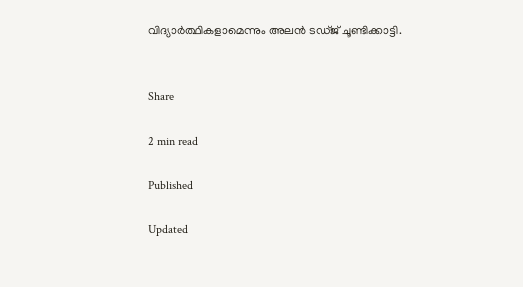വിദ്യാര്‍ത്ഥികളാമെന്നും അലന്‍ ടഡ്ജ് ചൂണ്ടിക്കാട്ടി.


Share

2 min read

Published

Updated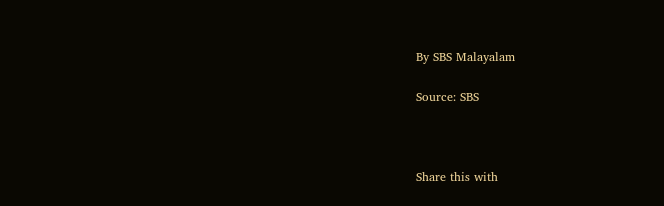By SBS Malayalam

Source: SBS



Share this with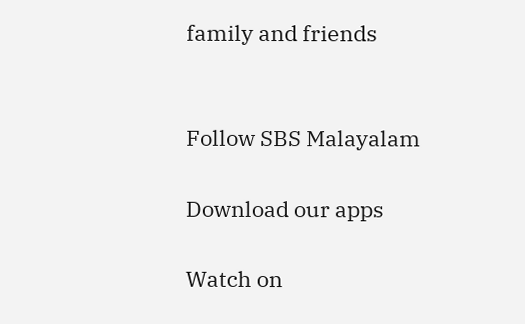family and friends


Follow SBS Malayalam

Download our apps

Watch on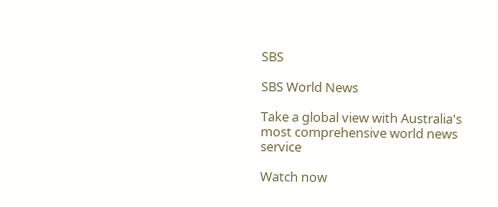SBS

SBS World News

Take a global view with Australia's most comprehensive world news service

Watch now